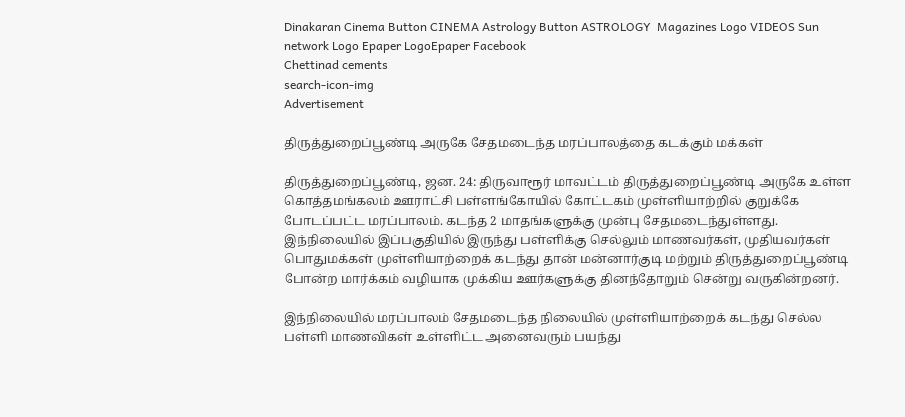Dinakaran Cinema Button CINEMA Astrology Button ASTROLOGY  Magazines Logo VIDEOS Sun network Logo Epaper LogoEpaper Facebook
Chettinad cements
search-icon-img
Advertisement

திருத்துறைப்பூண்டி அருகே சேதமடைந்த மரப்பாலத்தை கடக்கும் மக்கள்

திருத்துறைப்பூண்டி, ஜன. 24: திருவாரூர் மாவட்டம் திருத்துறைப்பூண்டி அருகே உள்ள கொத்தமங்கலம் ஊராட்சி பள்ளங்கோயில் கோட்டகம் முள்ளியாற்றில் குறுக்கே போடப்பட்ட மரப்பாலம். கடந்த 2 மாதங்களுக்கு முன்பு சேதமடைந்துள்ளது. இந்நிலையில் இப்பகுதியில் இருந்து பள்ளிக்கு செல்லும் மாணவர்கள், முதியவர்கள் பொதுமக்கள் முள்ளியாற்றைக் கடந்து தான் மன்னார்குடி மற்றும் திருத்துறைப்பூண்டி போன்ற மார்க்கம் வழியாக முக்கிய ஊர்களுக்கு தினந்தோறும் சென்று வருகின்றனர்.

இந்நிலையில் மரப்பாலம் சேதமடைந்த நிலையில் முள்ளியாற்றைக் கடந்து செல்ல பள்ளி மாணவிகள் உள்ளிட்ட அனைவரும் பயந்து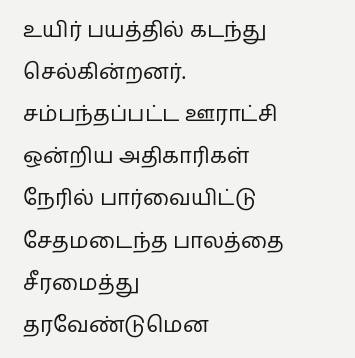உயிர் பயத்தில் கடந்து செல்கின்றனர். சம்பந்தப்பட்ட ஊராட்சி ஒன்றிய அதிகாரிகள் நேரில் பார்வையிட்டு சேதமடைந்த பாலத்தை சீரமைத்து தரவேண்டுமென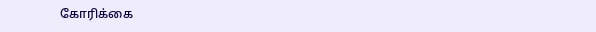கோரிக்கை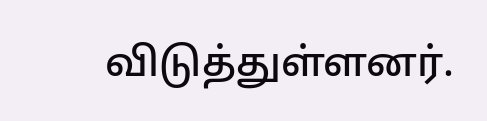விடுத்துள்ளனர்.